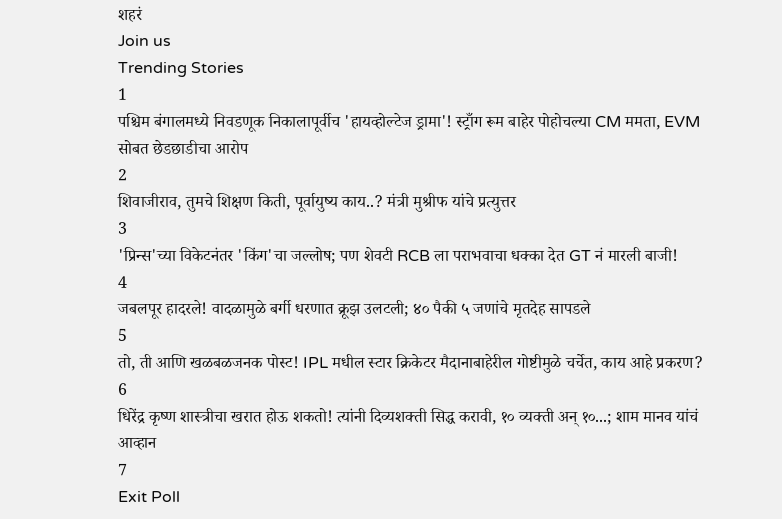शहरं
Join us
Trending Stories
1
पश्चिम बंगालमध्ये निवडणूक निकालापूर्वीच 'हायव्होल्टेज ड्रामा'! स्ट्राँग रूम बाहेर पोहोचल्या CM ममता, EVM सोबत छेडछाडीचा आरोप
2
शिवाजीराव, तुमचे शिक्षण किती, पूर्वायुष्य काय..? मंत्री मुश्रीफ यांचे प्रत्युत्तर
3
'प्रिन्स'च्या विकेटनंतर 'किंग'चा जल्लोष; पण शेवटी RCB ला पराभवाचा धक्का देत GT नं मारली बाजी!
4
जबलपूर हादरले! वादळामुळे बर्गी धरणात क्रूझ उलटली; ४० पैकी ५ जणांचे मृतदेह सापडले
5
तो, ती आणि खळबळजनक पोस्ट! IPL मधील स्टार क्रिकेटर मैदानाबाहेरील गोष्टीमुळे चर्चेत, काय आहे प्रकरण?
6
धिरेंद्र कृष्ण शास्त्रीचा खरात होऊ शकतो! त्यांनी दिव्यशक्ती सिद्ध करावी, १० व्यक्ती अन् १०...; शाम मानव यांचं आव्हान
7
Exit Poll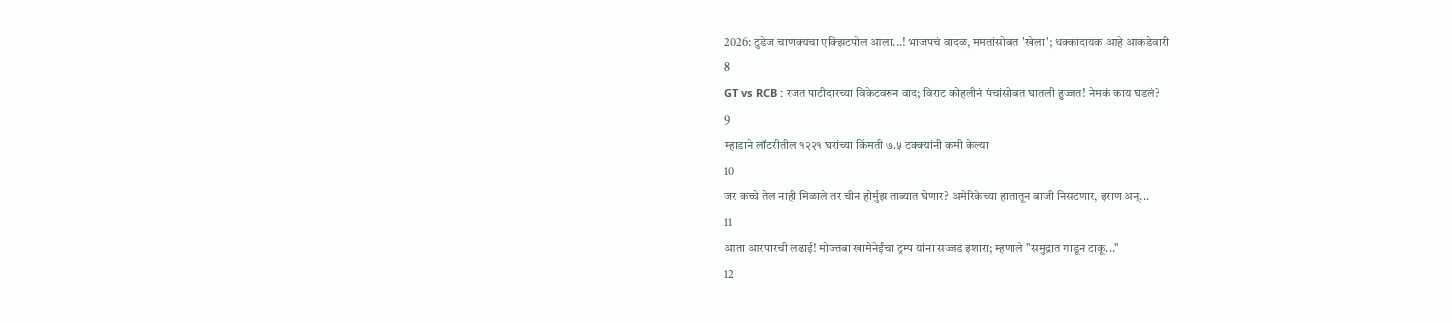2026: टुडेज चाणक्यचा एक्झिटपोल आला...! भाजपचं वादळ, ममतांसोबत 'खेला'; धक्कादायक आहे आकडेवारी
8
GT vs RCB : रजत पाटीदारच्या विकेटवरुन वाद; विराट कोहलीनं पंचांसोबत घातली हुज्जत! नेमकं काय घडलं?
9
म्हाडाने लॉटरीतील १२२१ घरांच्या किंमती ७.५ टक्क्यांनी कमी केल्या
10
जर कच्चे तेल नाही मिळाले तर चीन होर्मुझ ताब्यात घेणार? अमेरिकेच्या हातातून बाजी निसटणार, इराण अन्...
11
आता आरपारची लढाई! मोज्तबा खामेनेईंचा ट्रम्प यांना सज्जड इशारा; म्हणाले "समुद्रात गाडून टाकू..."
12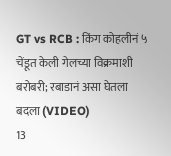GT vs RCB : किंग कोहलीनं ५ चेंडूत केली गेलच्या विक्रमाशी बरोबरी; रबाडानं असा घेतला बदला (VIDEO)
13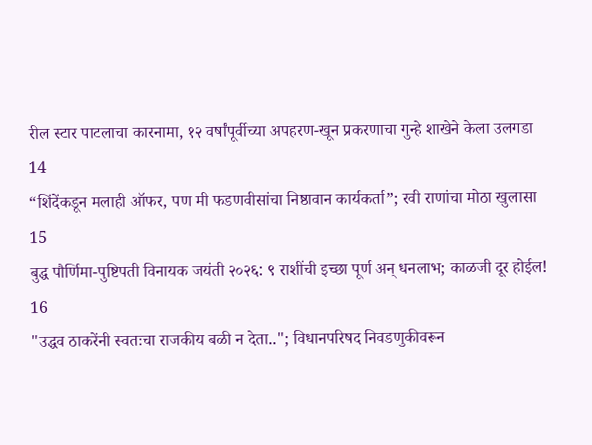रील स्टार पाटलाचा कारनामा, १२ वर्षांपूर्वीच्या अपहरण-खून प्रकरणाचा गुन्हे शाखेने केला उलगडा
14
“शिंदेंकडून मलाही ऑफर, पण मी फडणवीसांचा निष्ठावान कार्यकर्ता”; रवी राणांचा मोठा खुलासा
15
बुद्ध पौर्णिमा-पुष्टिपती विनायक जयंती २०२६: ९ राशींची इच्छा पूर्ण अन् धनलाभ; काळजी दूर होईल!
16
"उद्धव ठाकरेंनी स्वतःचा राजकीय बळी न देता.."; विधानपरिषद निवडणुकीवरून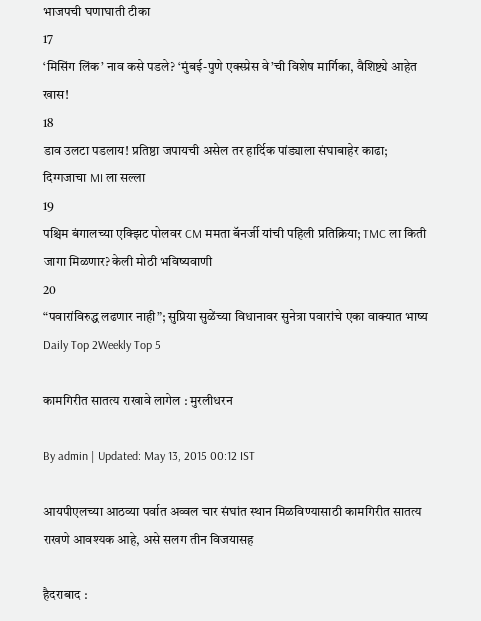भाजपची घणाघाती टीका
17
‘मिसिंग लिंक’ नाव कसे पडले? ‘मुंबई-पुणे एक्स्प्रेस वे’ची विशेष मार्गिका, वैशिष्ट्ये आहेत खास!
18
डाव उलटा पडलाय! प्रतिष्ठा जपायची असेल तर हार्दिक पांड्याला संघाबाहेर काढा; दिग्गजाचा MI ला सल्ला
19
पश्चिम बंगालच्या एक्झिट पोलवर CM ममता बॅनर्जी यांची पहिली प्रतिक्रिया; TMC ला किती जागा मिळणार? केली मोठी भविष्यवाणी
20
“पवारांविरुद्ध लढणार नाही”; सुप्रिया सुळेंच्या विधानावर सुनेत्रा पवारांचे एका वाक्यात भाष्य
Daily Top 2Weekly Top 5

कामगिरीत सातत्य राखावे लागेल : मुरलीधरन

By admin | Updated: May 13, 2015 00:12 IST

आयपीएलच्या आठव्या पर्वात अव्वल चार संघांत स्थान मिळविण्यासाठी कामगिरीत सातत्य राखणे आवश्यक आहे, असे सलग तीन विजयासह

हैदराबाद :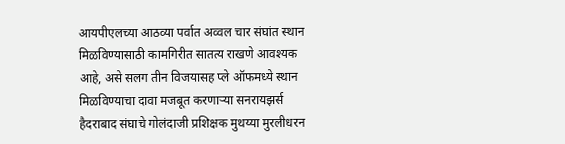आयपीएलच्या आठव्या पर्वात अव्वल चार संघांत स्थान मिळविण्यासाठी कामगिरीत सातत्य राखणे आवश्यक आहे, असे सलग तीन विजयासह प्ले ऑफमध्ये स्थान मिळविण्याचा दावा मजबूत करणाऱ्या सनरायझर्स हैदराबाद संघाचे गोलंदाजी प्रशिक्षक मुथय्या मुरलीधरन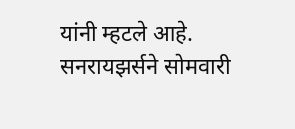यांनी म्हटले आहे. सनरायझर्सने सोमवारी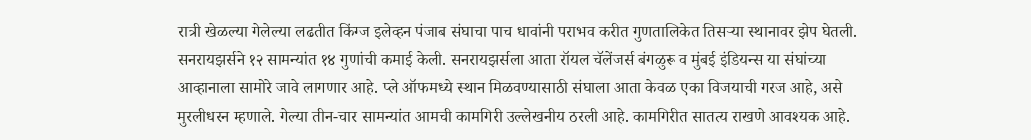रात्री खेळल्या गेलेल्या लढतीत किंग्ज इलेव्हन पंजाब संघाचा पाच धावांनी पराभव करीत गुणतालिकेत तिसऱ्या स्थानावर झेप घेतली. सनरायझर्सने १२ सामन्यांत १४ गुणांची कमाई केली. सनरायझर्सला आता रॉयल चॅलेंजर्स बंगळुरू व मुंबई इंडियन्स या संघांच्या आव्हानाला सामोरे जावे लागणार आहे. प्ले ऑफमध्ये स्थान मिळवण्यासाठी संघाला आता केवळ एका विजयाची गरज आहे, असे मुरलीधरन म्हणाले. गेल्या तीन-चार सामन्यांत आमची कामगिरी उल्लेखनीय ठरली आहे. कामगिरीत सातत्य राखणे आवश्यक आहे.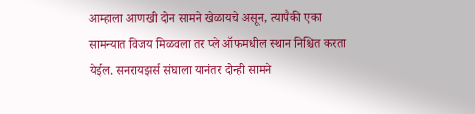आम्हाला आणखी दोन सामने खेळायचे असून, त्यापैकी एका सामन्यात विजय मिळवला तर प्ले ऑफमधील स्थान निश्चित करता येईल. सनरायझर्स संघाला यानंतर दोन्ही सामने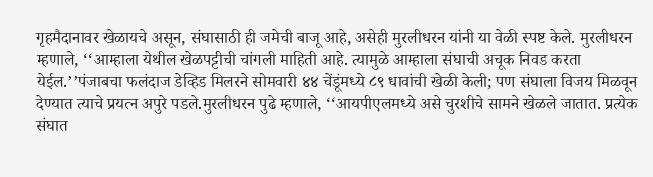गृहमैदानावर खेळायचे असून, संघासाठी ही जमेची बाजू आहे, असेही मुरलीधरन यांनी या वेळी स्पष्ट केले. मुरलीधरन म्हणाले, ‘‘आम्हाला येथील खेळपट्टीची चांगली माहिती आहे. त्यामुळे आम्हाला संघाची अचूक निवड करता येईल.’’पंजाबचा फलंदाज डेव्हिड मिलरने सोमवारी ४४ चेंडूंमध्ये ८९ धावांची खेळी केली; पण संघाला विजय मिळवून देण्यात त्याचे प्रयत्न अपुरे पडले.मुरलीधरन पुढे म्हणाले, ‘‘आयपीएलमध्ये असे चुरशीचे सामने खेळले जातात. प्रत्येक संघात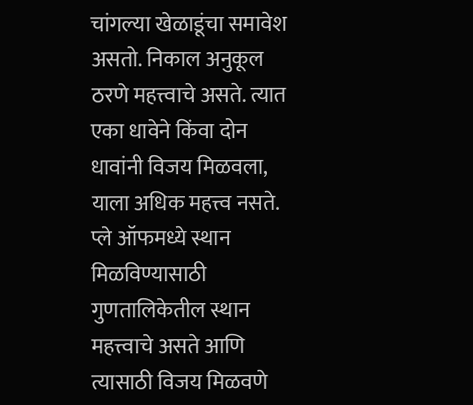चांगल्या खेळाडूंचा समावेश असतो. निकाल अनुकूल ठरणे महत्त्वाचे असते. त्यात एका धावेने किंवा दोन धावांनी विजय मिळवला, याला अधिक महत्त्व नसते. प्ले ऑफमध्ये स्थान मिळविण्यासाठी गुणतालिकेतील स्थान महत्त्वाचे असते आणि त्यासाठी विजय मिळवणे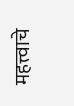महत्त्वाचे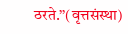ठरते.’’(वृत्तसंस्था)